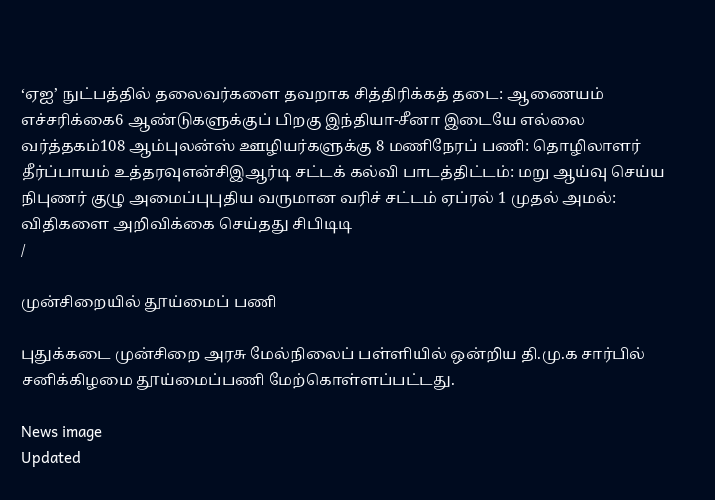‘ஏஐ’ நுட்பத்தில் தலைவர்களை தவறாக சித்திரிக்கத் தடை: ஆணையம் எச்சரிக்கை6 ஆண்டுகளுக்குப் பிறகு இந்தியா-சீனா இடையே எல்லை வர்த்தகம்108 ஆம்புலன்ஸ் ஊழியர்களுக்கு 8 மணிநேரப் பணி: தொழிலாளர் தீர்ப்பாயம் உத்தரவுஎன்சிஇஆர்டி சட்டக் கல்வி பாடத்திட்டம்: மறு ஆய்வு செய்ய நிபுணர் குழு அமைப்புபுதிய வருமான வரிச் சட்டம் ஏப்ரல் 1 முதல் அமல்: விதிகளை அறிவிக்கை செய்தது சிபிடிடி
/

முன்சிறையில் தூய்மைப் பணி

புதுக்கடை முன்சிறை அரசு மேல்நிலைப் பள்ளியில் ஒன்றிய தி.மு.க சார்பில் சனிக்கிழமை தூய்மைப்பணி மேற்கொள்ளப்பட்டது.

News image
Updated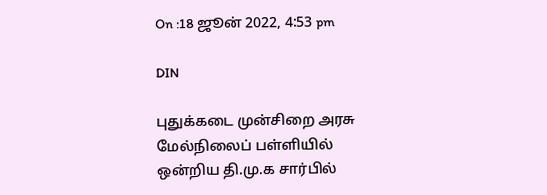On :18 ஜூன் 2022, 4:53 pm

DIN

புதுக்கடை முன்சிறை அரசு மேல்நிலைப் பள்ளியில் ஒன்றிய தி.மு.க சார்பில்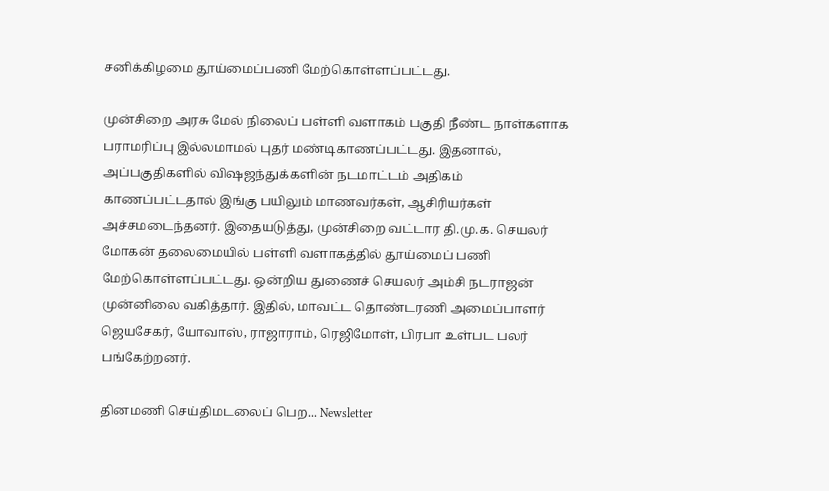சனிக்கிழமை தூய்மைப்பணி மேற்கொள்ளப்பட்டது.

முன்சிறை அரசு மேல் நிலைப் பள்ளி வளாகம் பகுதி நீண்ட நாள்களாக பராமரிப்பு இல்லமாமல் புதர் மண்டிகாணப்பட்டது. இதனால், அப்பகுதிகளில் விஷஜந்துக்களின் நடமாட்டம் அதிகம் காணப்பட்டதால் இங்கு பயிலும் மாணவர்கள், ஆசிரியர்கள் அச்சமடைந்தனர். இதையடுத்து, முன்சிறை வட்டார தி.மு.க. செயலர் மோகன் தலைமையில் பள்ளி வளாகத்தில் தூய்மைப் பணி மேற்கொள்ளப்பட்டது. ஒன்றிய துணைச் செயலர் அம்சி நடராஜன் முன்னிலை வகித்தார். இதில், மாவட்ட தொண்டரணி அமைப்பாளர் ஜெயசேகர், யோவாஸ், ராஜாராம், ரெஜிமோள், பிரபா உள்பட பலர் பங்கேற்றனர்.

தினமணி செய்திமடலைப் பெற... Newsletter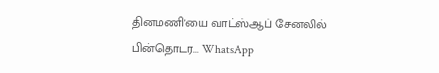தினமணி'யை வாட்ஸ்ஆப் சேனலில் பின்தொடர... WhatsApp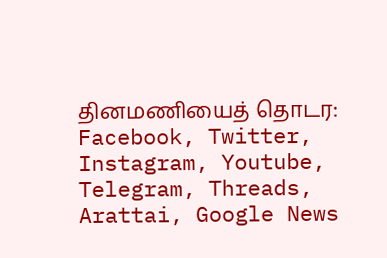தினமணியைத் தொடர: Facebook, Twitter, Instagram, Youtube, Telegram, Threads, Arattai, Google News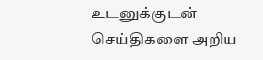உடனுக்குடன் செய்திகளை அறிய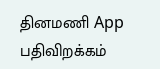தினமணி App பதிவிறக்கம்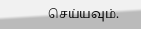செய்யவும்.